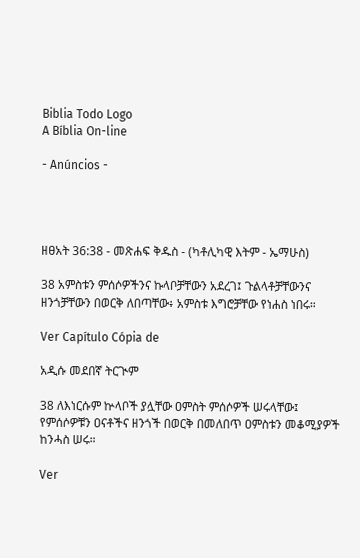Biblia Todo Logo
A Bíblia On-line

- Anúncios -




ዘፀአት 36:38 - መጽሐፍ ቅዱስ - (ካቶሊካዊ እትም - ኤማሁስ)

38 አምስቱን ምሰሶዎችንና ኩላቦቻቸውን አደረገ፤ ጉልላቶቻቸውንና ዘንጎቻቸውን በወርቅ ለበጣቸው፥ አምስቱ እግሮቻቸው የነሐስ ነበሩ።

Ver Capítulo Cópia de

አዲሱ መደበኛ ትርጒም

38 ለእነርሱም ኵላቦች ያሏቸው ዐምስት ምሰሶዎች ሠሩላቸው፤ የምሰሶዎቹን ዐናቶችና ዘንጎች በወርቅ በመለበጥ ዐምስቱን መቆሚያዎች ከንሓስ ሠሩ።

Ver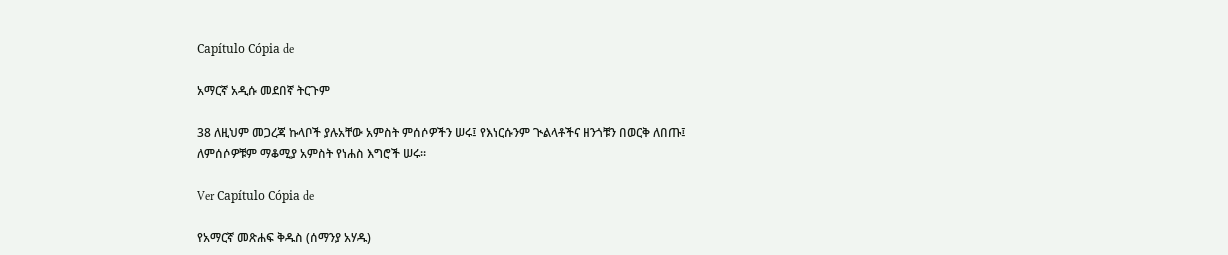Capítulo Cópia de

አማርኛ አዲሱ መደበኛ ትርጉም

38 ለዚህም መጋረጃ ኩላቦች ያሉአቸው አምስት ምሰሶዎችን ሠሩ፤ የእነርሱንም ጒልላቶችና ዘንጎቹን በወርቅ ለበጡ፤ ለምሰሶዎቹም ማቆሚያ አምስት የነሐስ እግሮች ሠሩ።

Ver Capítulo Cópia de

የአማርኛ መጽሐፍ ቅዱስ (ሰማንያ አሃዱ)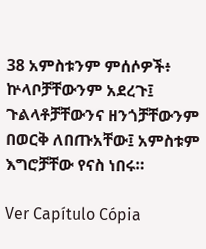38 አምስቱንም ምሰሶዎች፥ ኵላቦቻቸውንም አደረጉ፤ ጉልላቶቻቸውንና ዘንጎቻቸውንም በወርቅ ለበጡአቸው፤ አምስቱም እግሮቻቸው የናስ ነበሩ።

Ver Capítulo Cópia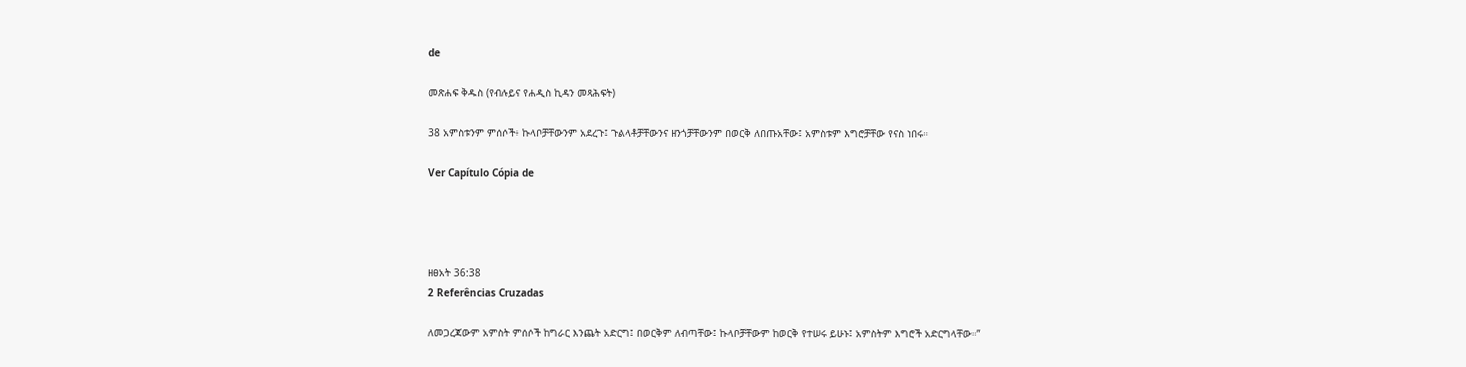de

መጽሐፍ ቅዱስ (የብሉይና የሐዲስ ኪዳን መጻሕፍት)

38 አምስቱንም ምሰሶች፥ ኩላቦቻቸውንም አደረጉ፤ ጉልላቶቻቸውንና ዘንጎቻቸውንም በወርቅ ለበጡአቸው፤ አምስቱም እግሮቻቸው የናስ ነበሩ።

Ver Capítulo Cópia de




ዘፀአት 36:38
2 Referências Cruzadas

ለመጋረጃውም አምስት ምሰሶች ከግራር እንጨት አድርግ፤ በወርቅም ለብጣቸው፤ ኩላቦቻቸውም ከወርቅ የተሠሩ ይሁኑ፤ አምስትም እግሮች አድርግላቸው።”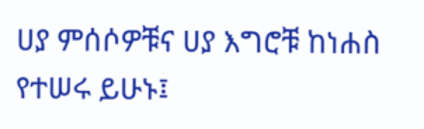ሀያ ምሰሶዎቹና ሀያ እግሮቹ ከነሐስ የተሠሩ ይሁኑ፤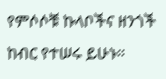የምሶሶቹ ኩላቦችና ዘንጎች ከብር የተሠሩ ይሁኑ።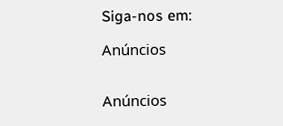Siga-nos em:

Anúncios


Anúncios